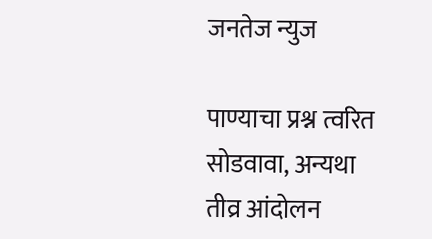जनतेज न्युज

पाण्याचा प्रश्न त्वरित सोडवावा, अन्यथा तीव्र आंदोलन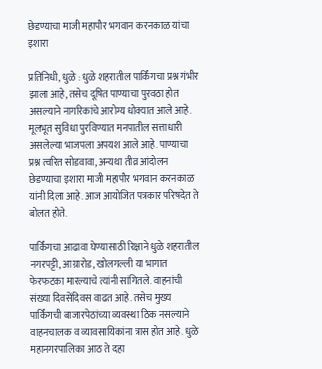छेडण्याचा माजी महापौर भगवान करनकाळ यांचा इशारा

प्रतिनिधी, धुळे : धुळे शहरातील पार्किंगचा प्रश्न गंभीर झाला आहे, तसेच दूषित पाण्याचा पुरवठा होत असल्याने नागरिकांचे आरोग्य धोक्यात आले आहे. मूलभूत सुविधा पुरविण्यात मनपातील सत्ताधारी असलेल्या भाजपला अपयश आले आहे. पाण्याचा प्रश्न त्वरित सोडवावा, अन्यथा तीव्र आंदोलन छेडण्याचा इशारा माजी महापौर भगवान करनकाळ यांनी दिला आहे. आज आयोजित पत्रकार परिषदेत ते बोलत होते.

पार्किंगचा आढावा घेण्यासाठी रिक्षाने धुळे शहरातील नगरपट्टी, आग्रारोड, खोलगल्ली या भागात फेरफटका मारल्याचे त्यांनी सांगितले. वाहनांची संख्या दिवसेंदिवस वाढत आहे. तसेच मुख्य पार्किंगची बाजारपेठांच्या व्यवस्था ठिक नसल्याने वाहनचालक व व्यावसायिकांना त्रास होत आहे. धुळे महानगरपालिका आठ ते दहा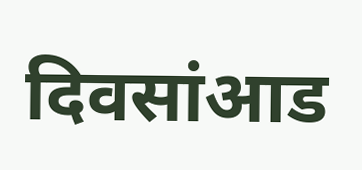दिवसांआड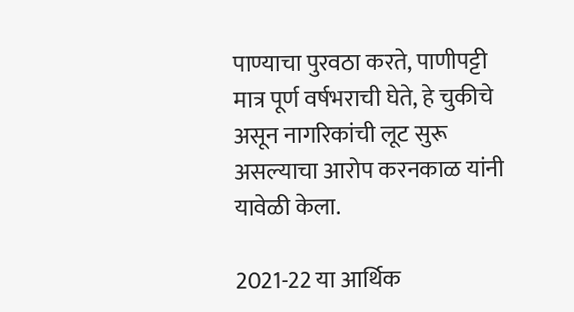पाण्याचा पुरवठा करते, पाणीपट्टी मात्र पूर्ण वर्षभराची घेते, हे चुकीचे असून नागरिकांची लूट सुरू असल्याचा आरोप करनकाळ यांनी यावेळी केला.

2021-22 या आर्थिक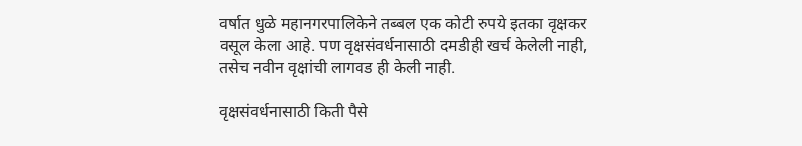वर्षात धुळे महानगरपालिकेने तब्बल एक कोटी रुपये इतका वृक्षकर वसूल केला आहे. पण वृक्षसंवर्धनासाठी दमडीही खर्च केलेली नाही, तसेच नवीन वृक्षांची लागवड ही केली नाही.

वृक्षसंवर्धनासाठी किती पैसे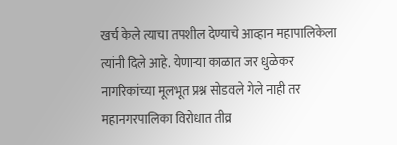खर्च केले त्याचा तपशील देण्याचे आव्हान महापालिकेला त्यांनी दिले आहे. येणाऱ्या काळात जर धुळेकर नागरिकांच्या मूलभूत प्रश्न सोडवले गेले नाही तर महानगरपालिका विरोधात तीव्र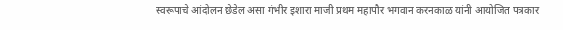स्वरूपाचे आंदोलन छेडेल असा गंभीर इशारा माजी प्रथम महापौर भगवान करनकाळ यांनी आयोजित पत्रकार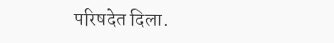परिषदेत दिला.